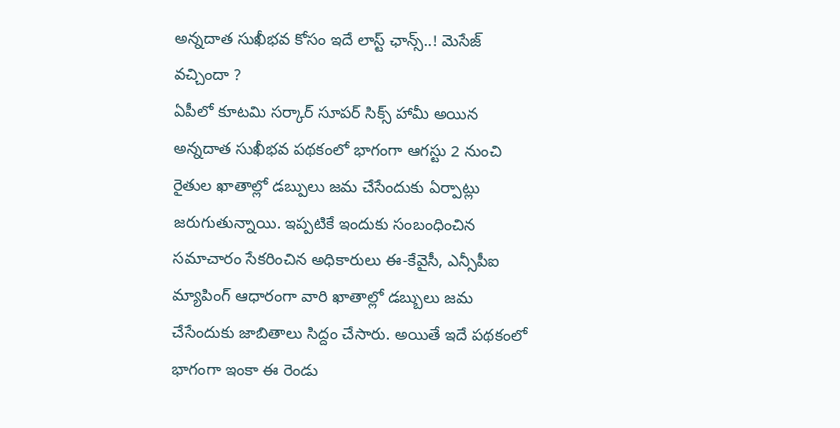అన్నదాత సుఖీభవ కోసం ఇదే లాస్ట్ ఛాన్స్..! మెసేజ్ వచ్చిందా ?
ఏపీలో కూటమి సర్కార్ సూపర్ సిక్స్ హామీ అయిన అన్నదాత సుఖీభవ పథకంలో భాగంగా ఆగస్టు 2 నుంచి రైతుల ఖాతాల్లో డబ్పులు జమ చేసేందుకు ఏర్పాట్లు జరుగుతున్నాయి. ఇప్పటికే ఇందుకు సంబంధించిన సమాచారం సేకరించిన అధికారులు ఈ-కేవైసీ, ఎన్సీపీఐ మ్యాపింగ్ ఆధారంగా వారి ఖాతాల్లో డబ్బులు జమ చేసేందుకు జాబితాలు సిద్దం చేసారు. అయితే ఇదే పథకంలో భాగంగా ఇంకా ఈ రెండు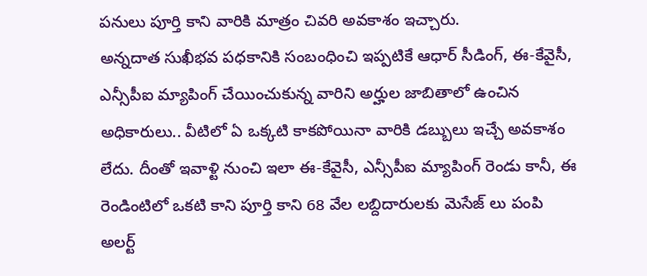పనులు పూర్తి కాని వారికి మాత్రం చివరి అవకాశం ఇచ్చారు.
అన్నదాత సుఖీభవ పధకానికి సంబంధించి ఇప్పటికే ఆధార్ సీడింగ్, ఈ-కేవైసీ, ఎన్సీపీఐ మ్యాపింగ్ చేయించుకున్న వారిని అర్హుల జాబితాలో ఉంచిన అధికారులు.. వీటిలో ఏ ఒక్కటి కాకపోయినా వారికి డబ్బులు ఇచ్చే అవకాశం లేదు. దీంతో ఇవాళ్టి నుంచి ఇలా ఈ-కేవైసీ, ఎన్సీపీఐ మ్యాపింగ్ రెండు కానీ, ఈ రెండింటిలో ఒకటి కాని పూర్తి కాని 68 వేల లబ్దిదారులకు మెసేజ్ లు పంపి అలర్ట్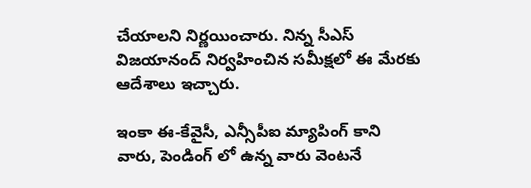చేయాలని నిర్ణయించారు. నిన్న సీఎస్ విజయానంద్ నిర్వహించిన సమీక్షలో ఈ మేరకు ఆదేశాలు ఇచ్చారు.

ఇంకా ఈ-కేవైసీ, ఎన్సీపీఐ మ్యాపింగ్ కాని వారు, పెండింగ్ లో ఉన్న వారు వెంటనే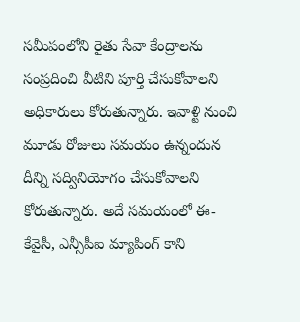సమీపంలోని రైతు సేవా కేంద్రాలను సంప్రదించి వీటిని పూర్తి చేసుకోవాలని అధికారులు కోరుతున్నారు. ఇవాళ్టి నుంచి మూడు రోజులు సమయం ఉన్నందున దీన్ని సద్వినియోగం చేసుకోవాలని కోరుతున్నారు. అదే సమయంలో ఈ-కేవైసీ, ఎన్సీపీఐ మ్యాపింగ్ కాని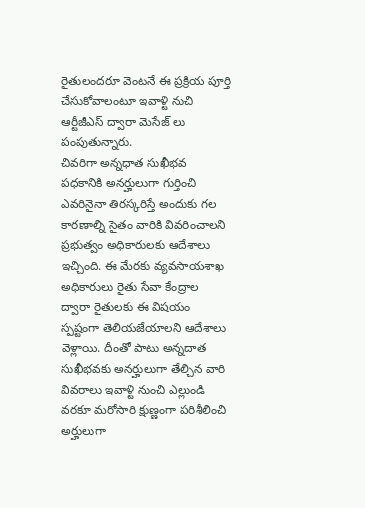రైతులందరూ వెంటనే ఈ ప్రక్రియ పూర్తి చేసుకోవాలంటూ ఇవాళ్టి నుచి ఆర్టీజీఎస్ ద్వారా మెసేజ్ లు పంపుతున్నారు.
చివరిగా అన్నధాత సుఖీభవ పధకానికి అనర్హులుగా గుర్తించి ఎవరినైనా తిరస్కరిస్తే అందుకు గల కారణాల్ని సైతం వారికి వివరించాలని ప్రభుత్వం అధికారులకు ఆదేశాలు ఇచ్చింది. ఈ మేరకు వ్యవసాయశాఖ అధికారులు రైతు సేవా కేంద్రాల ద్వారా రైతులకు ఈ విషయం స్పష్టంగా తెలియజేయాలని ఆదేశాలు వెళ్లాయి. దీంతో పాటు అన్నదాత సుఖీభవకు అనర్హులుగా తేల్చిన వారి వివరాలు ఇవాళ్టి నుంచి ఎల్లుండి వరకూ మరోసారి క్షుణ్ణంగా పరిశీలించి అర్హులుగా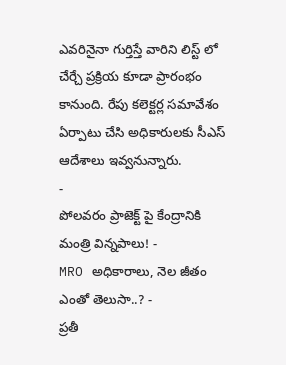ఎవరినైనా గుర్తిస్తే వారిని లిస్ట్ లో చేర్చే ప్రక్రియ కూడా ప్రారంభం కానుంది. రేపు కలెక్టర్ల సమావేశం ఏర్పాటు చేసి అధికారులకు సీఎస్ ఆదేశాలు ఇవ్వనున్నారు.
-
పోలవరం ప్రాజెక్ట్ పై కేంద్రానికి మంత్రి విన్నపాలు! -
MRO అధికారాలు, నెల జీతం ఎంతో తెలుసా..? -
ప్రతీ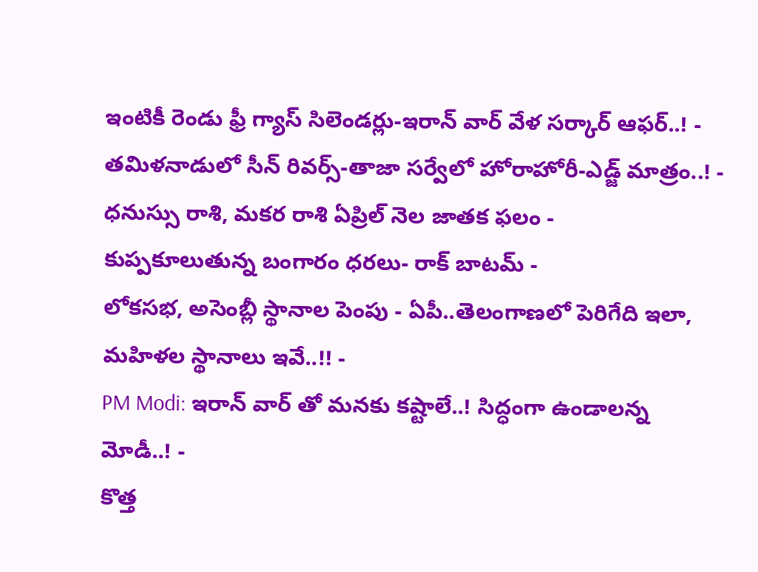ఇంటికీ రెండు ఫ్రీ గ్యాస్ సిలెండర్లు-ఇరాన్ వార్ వేళ సర్కార్ ఆఫర్..! -
తమిళనాడులో సీన్ రివర్స్-తాజా సర్వేలో హోరాహోరీ-ఎడ్జ్ మాత్రం..! -
ధనుస్సు రాశి, మకర రాశి ఏప్రిల్ నెల జాతక ఫలం -
కుప్పకూలుతున్న బంగారం ధరలు- రాక్ బాటమ్ -
లోకసభ, అసెంబ్లీ స్థానాల పెంపు - ఏపీ..తెలంగాణలో పెరిగేది ఇలా, మహిళల స్థానాలు ఇవే..!! -
PM Modi: ఇరాన్ వార్ తో మనకు కష్టాలే..! సిద్ధంగా ఉండాలన్న మోడీ..! -
కొత్త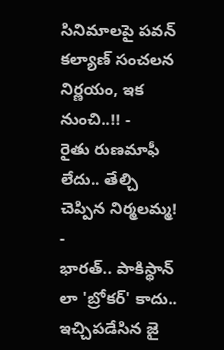సినిమాలపై పవన్ కల్యాణ్ సంచలన నిర్ణయం, ఇక నుంచి..!! -
రైతు రుణమాఫీ లేదు.. తేల్చి చెప్పిన నిర్మలమ్మ! -
భారత్.. పాకిస్థాన్ లా 'బ్రోకర్' కాదు.. ఇచ్చిపడేసిన జై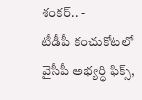శంకర్.. -
టీడీపీ కంచుకోటలో వైసీపీ అభ్యర్ధి ఫిక్స్,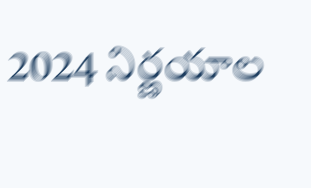2024 నిర్ణయాల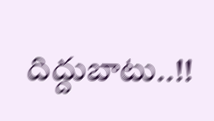దిద్దుబాటు..!!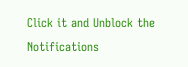Click it and Unblock the Notifications